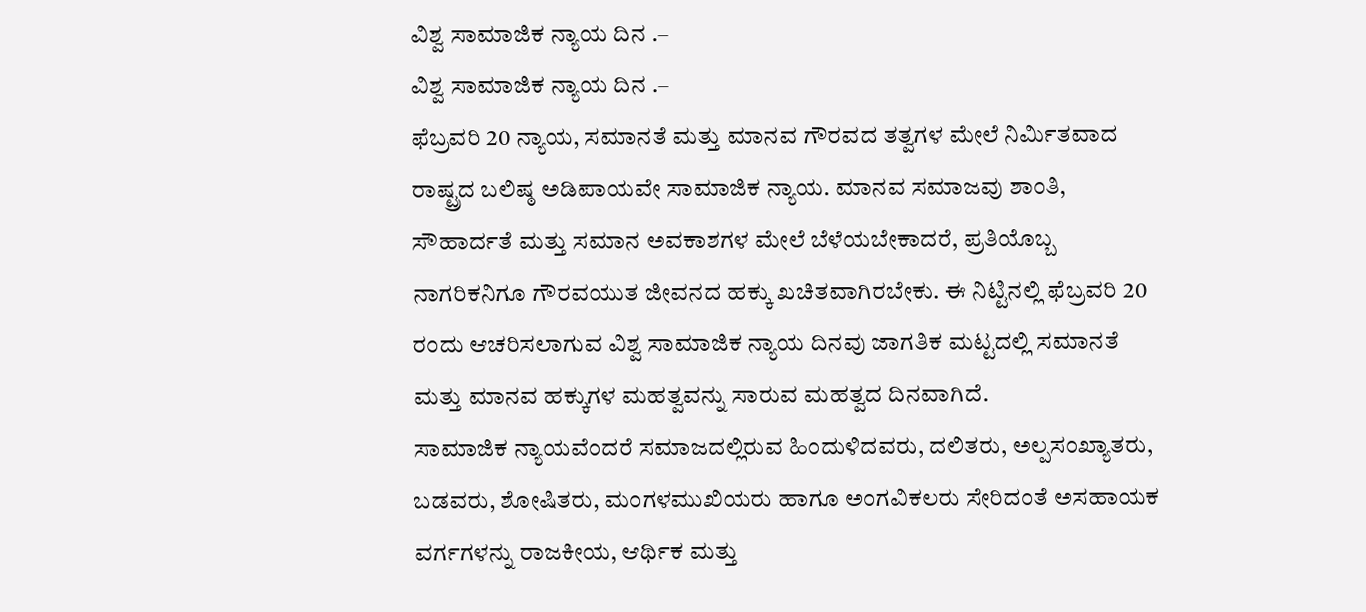ವಿಶ್ವ ಸಾಮಾಜಿಕ ನ್ಯಾಯ ದಿನ .–
ವಿಶ್ವ ಸಾಮಾಜಿಕ ನ್ಯಾಯ ದಿನ .–
ಫೆಬ್ರವರಿ 20 ನ್ಯಾಯ, ಸಮಾನತೆ ಮತ್ತು ಮಾನವ ಗೌರವದ ತತ್ವಗಳ ಮೇಲೆ ನಿರ್ಮಿತವಾದ ರಾಷ್ಟ್ರದ ಬಲಿಷ್ಠ ಅಡಿಪಾಯವೇ ಸಾಮಾಜಿಕ ನ್ಯಾಯ. ಮಾನವ ಸಮಾಜವು ಶಾಂತಿ, ಸೌಹಾರ್ದತೆ ಮತ್ತು ಸಮಾನ ಅವಕಾಶಗಳ ಮೇಲೆ ಬೆಳೆಯಬೇಕಾದರೆ, ಪ್ರತಿಯೊಬ್ಬ ನಾಗರಿಕನಿಗೂ ಗೌರವಯುತ ಜೀವನದ ಹಕ್ಕು ಖಚಿತವಾಗಿರಬೇಕು. ಈ ನಿಟ್ಟಿನಲ್ಲಿ ಫೆಬ್ರವರಿ 20 ರಂದು ಆಚರಿಸಲಾಗುವ ವಿಶ್ವ ಸಾಮಾಜಿಕ ನ್ಯಾಯ ದಿನವು ಜಾಗತಿಕ ಮಟ್ಟದಲ್ಲಿ ಸಮಾನತೆ ಮತ್ತು ಮಾನವ ಹಕ್ಕುಗಳ ಮಹತ್ವವನ್ನು ಸಾರುವ ಮಹತ್ವದ ದಿನವಾಗಿದೆ.
ಸಾಮಾಜಿಕ ನ್ಯಾಯವೆಂದರೆ ಸಮಾಜದಲ್ಲಿರುವ ಹಿಂದುಳಿದವರು, ದಲಿತರು, ಅಲ್ಪಸಂಖ್ಯಾತರು, ಬಡವರು, ಶೋಷಿತರು, ಮಂಗಳಮುಖಿಯರು ಹಾಗೂ ಅಂಗವಿಕಲರು ಸೇರಿದಂತೆ ಅಸಹಾಯಕ ವರ್ಗಗಳನ್ನು ರಾಜಕೀಯ, ಆರ್ಥಿಕ ಮತ್ತು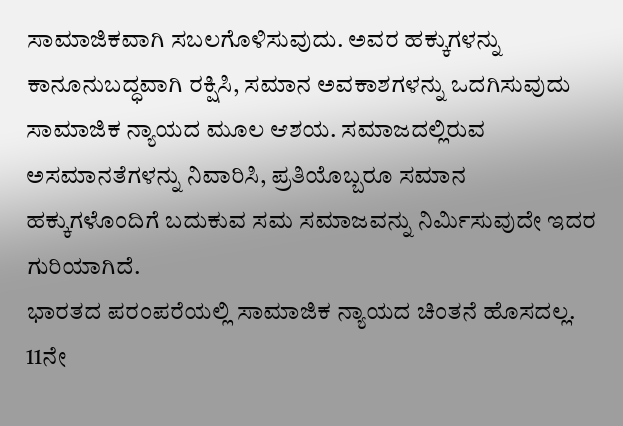ಸಾಮಾಜಿಕವಾಗಿ ಸಬಲಗೊಳಿಸುವುದು. ಅವರ ಹಕ್ಕುಗಳನ್ನು ಕಾನೂನುಬದ್ಧವಾಗಿ ರಕ್ಷಿಸಿ, ಸಮಾನ ಅವಕಾಶಗಳನ್ನು ಒದಗಿಸುವುದು ಸಾಮಾಜಿಕ ನ್ಯಾಯದ ಮೂಲ ಆಶಯ. ಸಮಾಜದಲ್ಲಿರುವ ಅಸಮಾನತೆಗಳನ್ನು ನಿವಾರಿಸಿ, ಪ್ರತಿಯೊಬ್ಬರೂ ಸಮಾನ ಹಕ್ಕುಗಳೊಂದಿಗೆ ಬದುಕುವ ಸಮ ಸಮಾಜವನ್ನು ನಿರ್ಮಿಸುವುದೇ ಇದರ ಗುರಿಯಾಗಿದೆ.
ಭಾರತದ ಪರಂಪರೆಯಲ್ಲಿ ಸಾಮಾಜಿಕ ನ್ಯಾಯದ ಚಿಂತನೆ ಹೊಸದಲ್ಲ. 11ನೇ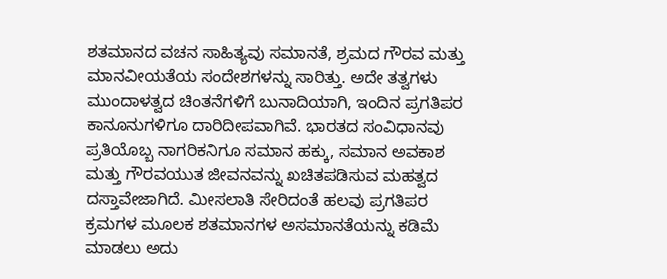ಶತಮಾನದ ವಚನ ಸಾಹಿತ್ಯವು ಸಮಾನತೆ, ಶ್ರಮದ ಗೌರವ ಮತ್ತು ಮಾನವೀಯತೆಯ ಸಂದೇಶಗಳನ್ನು ಸಾರಿತ್ತು. ಅದೇ ತತ್ವಗಳು ಮುಂದಾಳತ್ವದ ಚಿಂತನೆಗಳಿಗೆ ಬುನಾದಿಯಾಗಿ, ಇಂದಿನ ಪ್ರಗತಿಪರ ಕಾನೂನುಗಳಿಗೂ ದಾರಿದೀಪವಾಗಿವೆ. ಭಾರತದ ಸಂವಿಧಾನವು ಪ್ರತಿಯೊಬ್ಬ ನಾಗರಿಕನಿಗೂ ಸಮಾನ ಹಕ್ಕು, ಸಮಾನ ಅವಕಾಶ ಮತ್ತು ಗೌರವಯುತ ಜೀವನವನ್ನು ಖಚಿತಪಡಿಸುವ ಮಹತ್ವದ ದಸ್ತಾವೇಜಾಗಿದೆ. ಮೀಸಲಾತಿ ಸೇರಿದಂತೆ ಹಲವು ಪ್ರಗತಿಪರ ಕ್ರಮಗಳ ಮೂಲಕ ಶತಮಾನಗಳ ಅಸಮಾನತೆಯನ್ನು ಕಡಿಮೆ ಮಾಡಲು ಅದು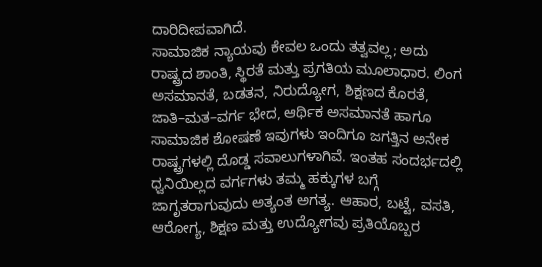ದಾರಿದೀಪವಾಗಿದೆ.
ಸಾಮಾಜಿಕ ನ್ಯಾಯವು ಕೇವಲ ಒಂದು ತತ್ವವಲ್ಲ; ಅದು ರಾಷ್ಟ್ರದ ಶಾಂತಿ, ಸ್ಥಿರತೆ ಮತ್ತು ಪ್ರಗತಿಯ ಮೂಲಾಧಾರ. ಲಿಂಗ ಅಸಮಾನತೆ, ಬಡತನ, ನಿರುದ್ಯೋಗ, ಶಿಕ್ಷಣದ ಕೊರತೆ, ಜಾತಿ–ಮತ–ವರ್ಗ ಭೇದ, ಆರ್ಥಿಕ ಅಸಮಾನತೆ ಹಾಗೂ ಸಾಮಾಜಿಕ ಶೋಷಣೆ ಇವುಗಳು ಇಂದಿಗೂ ಜಗತ್ತಿನ ಅನೇಕ ರಾಷ್ಟ್ರಗಳಲ್ಲಿ ದೊಡ್ಡ ಸವಾಲುಗಳಾಗಿವೆ. ಇಂತಹ ಸಂದರ್ಭದಲ್ಲಿ ಧ್ವನಿಯಿಲ್ಲದ ವರ್ಗಗಳು ತಮ್ಮ ಹಕ್ಕುಗಳ ಬಗ್ಗೆ ಜಾಗೃತರಾಗುವುದು ಅತ್ಯಂತ ಅಗತ್ಯ. ಆಹಾರ, ಬಟ್ಟೆ, ವಸತಿ, ಆರೋಗ್ಯ, ಶಿಕ್ಷಣ ಮತ್ತು ಉದ್ಯೋಗವು ಪ್ರತಿಯೊಬ್ಬರ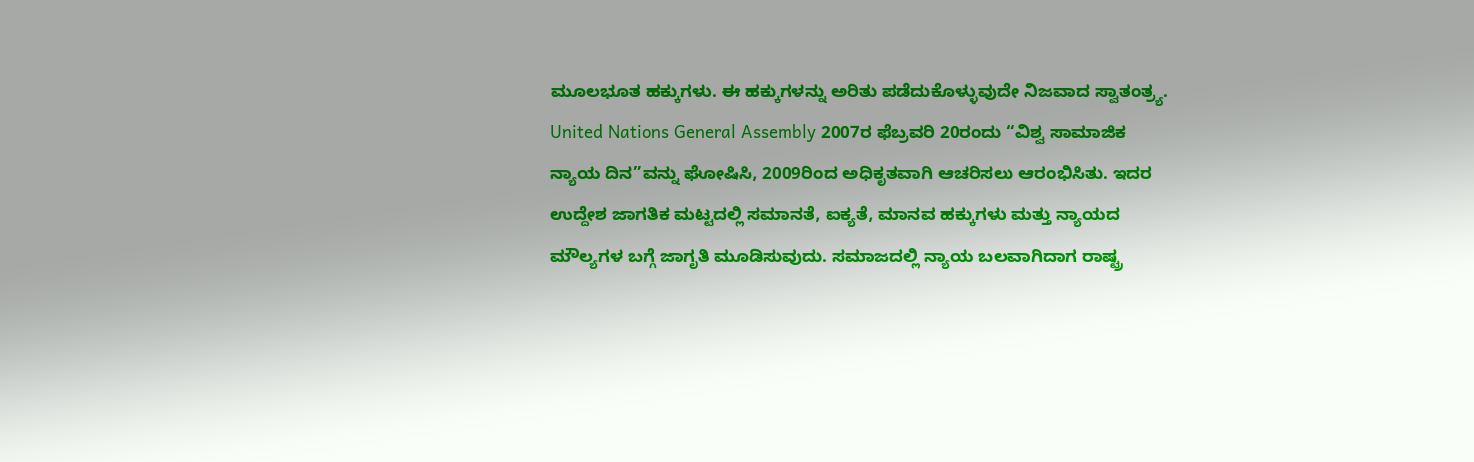ಮೂಲಭೂತ ಹಕ್ಕುಗಳು. ಈ ಹಕ್ಕುಗಳನ್ನು ಅರಿತು ಪಡೆದುಕೊಳ್ಳುವುದೇ ನಿಜವಾದ ಸ್ವಾತಂತ್ರ್ಯ.
United Nations General Assembly 2007ರ ಫೆಬ್ರವರಿ 20ರಂದು “ವಿಶ್ವ ಸಾಮಾಜಿಕ ನ್ಯಾಯ ದಿನ”ವನ್ನು ಘೋಷಿಸಿ, 2009ರಿಂದ ಅಧಿಕೃತವಾಗಿ ಆಚರಿಸಲು ಆರಂಭಿಸಿತು. ಇದರ ಉದ್ದೇಶ ಜಾಗತಿಕ ಮಟ್ಟದಲ್ಲಿ ಸಮಾನತೆ, ಐಕ್ಯತೆ, ಮಾನವ ಹಕ್ಕುಗಳು ಮತ್ತು ನ್ಯಾಯದ ಮೌಲ್ಯಗಳ ಬಗ್ಗೆ ಜಾಗೃತಿ ಮೂಡಿಸುವುದು. ಸಮಾಜದಲ್ಲಿ ನ್ಯಾಯ ಬಲವಾಗಿದಾಗ ರಾಷ್ಟ್ರ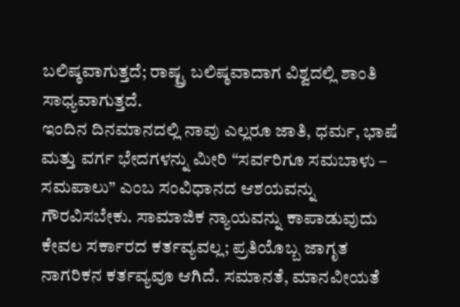ಬಲಿಷ್ಠವಾಗುತ್ತದೆ; ರಾಷ್ಟ್ರ ಬಲಿಷ್ಠವಾದಾಗ ವಿಶ್ವದಲ್ಲಿ ಶಾಂತಿ ಸಾಧ್ಯವಾಗುತ್ತದೆ.
ಇಂದಿನ ದಿನಮಾನದಲ್ಲಿ ನಾವು ಎಲ್ಲರೂ ಜಾತಿ, ಧರ್ಮ, ಭಾಷೆ ಮತ್ತು ವರ್ಗ ಭೇದಗಳನ್ನು ಮೀರಿ “ಸರ್ವರಿಗೂ ಸಮಬಾಳು – ಸಮಪಾಲು” ಎಂಬ ಸಂವಿಧಾನದ ಆಶಯವನ್ನು ಗೌರವಿಸಬೇಕು. ಸಾಮಾಜಿಕ ನ್ಯಾಯವನ್ನು ಕಾಪಾಡುವುದು ಕೇವಲ ಸರ್ಕಾರದ ಕರ್ತವ್ಯವಲ್ಲ; ಪ್ರತಿಯೊಬ್ಬ ಜಾಗೃತ ನಾಗರಿಕನ ಕರ್ತವ್ಯವೂ ಆಗಿದೆ. ಸಮಾನತೆ, ಮಾನವೀಯತೆ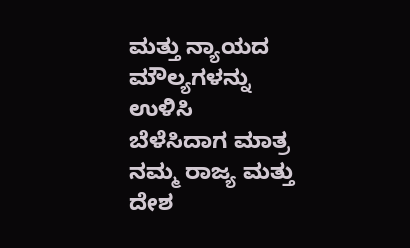ಮತ್ತು ನ್ಯಾಯದ ಮೌಲ್ಯಗಳನ್ನು ಉಳಿಸಿ ಬೆಳೆಸಿದಾಗ ಮಾತ್ರ ನಮ್ಮ ರಾಜ್ಯ ಮತ್ತು ದೇಶ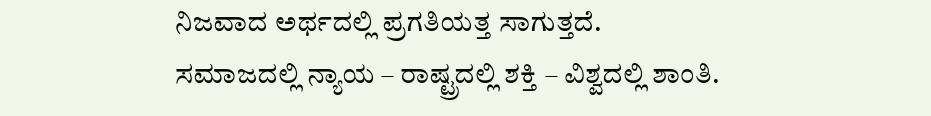ನಿಜವಾದ ಅರ್ಥದಲ್ಲಿ ಪ್ರಗತಿಯತ್ತ ಸಾಗುತ್ತದೆ.
ಸಮಾಜದಲ್ಲಿ ನ್ಯಾಯ – ರಾಷ್ಟ್ರದಲ್ಲಿ ಶಕ್ತಿ – ವಿಶ್ವದಲ್ಲಿ ಶಾಂತಿ.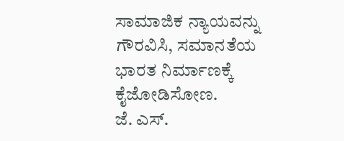ಸಾಮಾಜಿಕ ನ್ಯಾಯವನ್ನು ಗೌರವಿಸಿ, ಸಮಾನತೆಯ ಭಾರತ ನಿರ್ಮಾಣಕ್ಕೆ ಕೈಜೋಡಿಸೋಣ.
ಜೆ. ಎಸ್.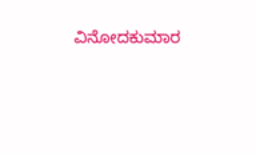ವಿನೋದಕುಮಾರ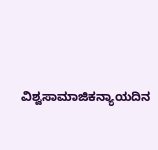ವಿಶ್ವಸಾಮಾಜಿಕನ್ಯಾಯದಿನ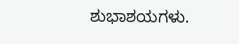ಶುಭಾಶಯಗಳು.